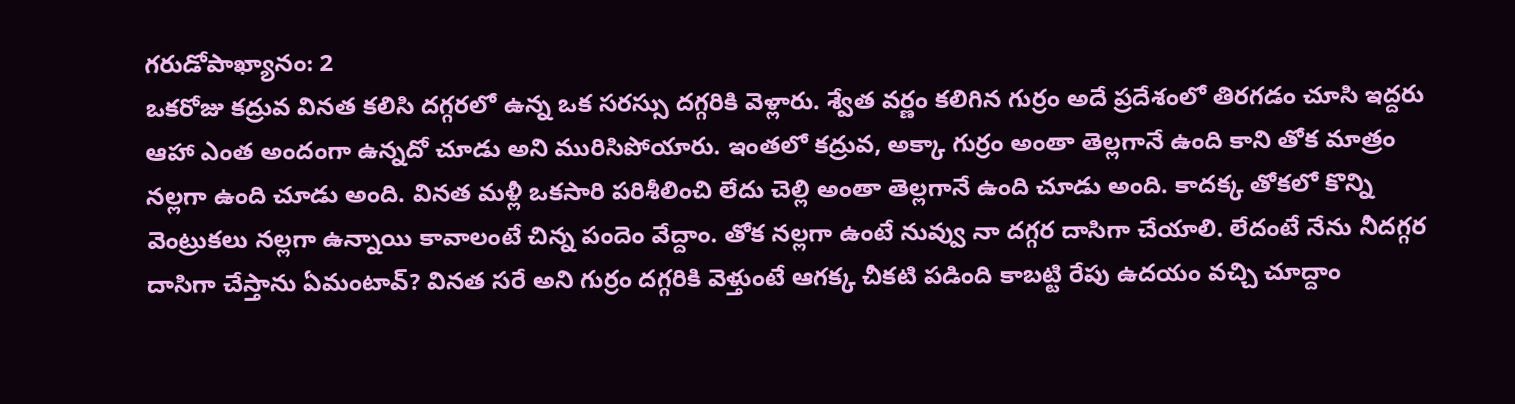గరుడోపాఖ్యానం: 2
ఒకరోజు కద్రువ వినత కలిసి దగ్గరలో ఉన్న ఒక సరస్సు దగ్గరికి వెళ్లారు. శ్వేత వర్ణం కలిగిన గుర్రం అదే ప్రదేశంలో తిరగడం చూసి ఇద్దరు ఆహా ఎంత అందంగా ఉన్నదో చూడు అని మురిసిపోయారు. ఇంతలో కద్రువ, అక్కా గుర్రం అంతా తెల్లగానే ఉంది కాని తోక మాత్రం నల్లగా ఉంది చూడు అంది. వినత మళ్లీ ఒకసారి పరిశీలించి లేదు చెల్లి అంతా తెల్లగానే ఉంది చూడు అంది. కాదక్క తోకలో కొన్ని వెంట్రుకలు నల్లగా ఉన్నాయి కావాలంటే చిన్న పందెం వేద్దాం. తోక నల్లగా ఉంటే నువ్వు నా దగ్గర దాసిగా చేయాలి. లేదంటే నేను నీదగ్గర దాసిగా చేస్తాను ఏమంటావ్? వినత సరే అని గుర్రం దగ్గరికి వెళ్తుంటే ఆగక్క చీకటి పడింది కాబట్టి రేపు ఉదయం వచ్చి చూద్దాం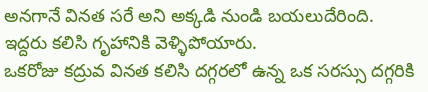అనగానే వినత సరే అని అక్కడి నుండి బయలుదేరింది. ఇద్దరు కలిసి గృహానికి వెళ్ళిపోయారు.
ఒకరోజు కద్రువ వినత కలిసి దగ్గరలో ఉన్న ఒక సరస్సు దగ్గరికి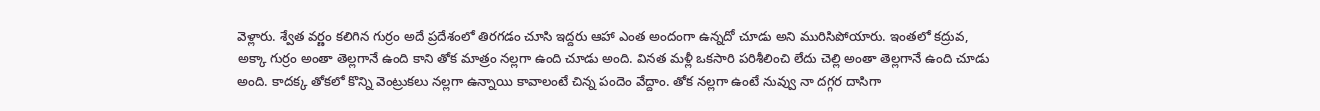వెళ్లారు. శ్వేత వర్ణం కలిగిన గుర్రం అదే ప్రదేశంలో తిరగడం చూసి ఇద్దరు ఆహా ఎంత అందంగా ఉన్నదో చూడు అని మురిసిపోయారు. ఇంతలో కద్రువ, అక్కా గుర్రం అంతా తెల్లగానే ఉంది కాని తోక మాత్రం నల్లగా ఉంది చూడు అంది. వినత మళ్లీ ఒకసారి పరిశీలించి లేదు చెల్లి అంతా తెల్లగానే ఉంది చూడు అంది. కాదక్క తోకలో కొన్ని వెంట్రుకలు నల్లగా ఉన్నాయి కావాలంటే చిన్న పందెం వేద్దాం. తోక నల్లగా ఉంటే నువ్వు నా దగ్గర దాసిగా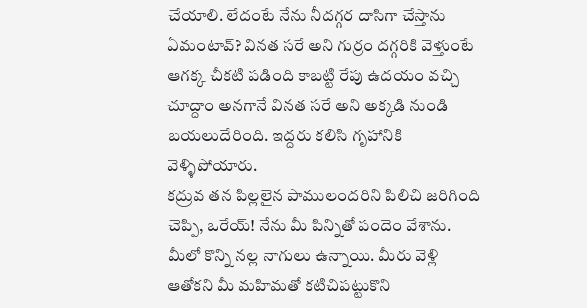చేయాలి. లేదంటే నేను నీదగ్గర దాసిగా చేస్తాను ఏమంటావ్? వినత సరే అని గుర్రం దగ్గరికి వెళ్తుంటే ఆగక్క చీకటి పడింది కాబట్టి రేపు ఉదయం వచ్చి చూద్దాం అనగానే వినత సరే అని అక్కడి నుండి బయలుదేరింది. ఇద్దరు కలిసి గృహానికి వెళ్ళిపోయారు.
కద్రువ తన పిల్లలైన పాములందరిని పిలిచి జరిగింది చెప్పి, ఒరేయ్! నేను మీ పిన్నితో పందెం వేశాను. మీలో కొన్ని నల్ల నాగులు ఉన్నాయి. మీరు వెళ్లి ఆతోకని మీ మహిమతో కటిచిపట్టుకొని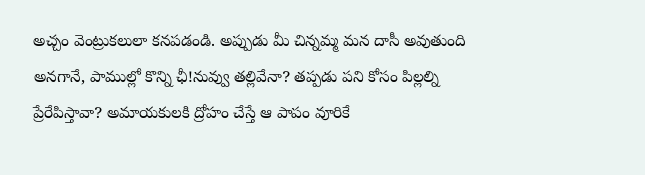అచ్చం వెంట్రుకలులా కనపడండి. అప్పుడు మీ చిన్నమ్మ మన దాసీ అవుతుంది అనగానే, పాముల్లో కొన్ని ఛీ!నువ్వు తల్లివేనా? తప్పడు పని కోసం పిల్లల్ని ప్రేరేపిస్తావా? అమాయకులకి ద్రోహం చేస్తే ఆ పాపం వూరికే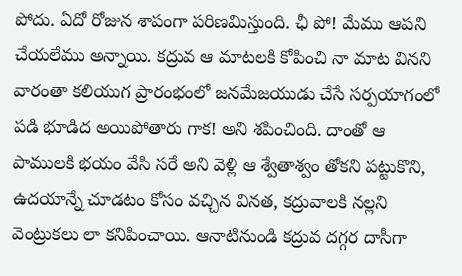పోదు. ఏదో రోజున శాపంగా పరిణమిస్తుంది. ఛీ పో! మేము ఆపని చేయలేము అన్నాయి. కద్రువ ఆ మాటలకి కోపించి నా మాట వినని వారంతా కలియుగ ప్రారంభంలో జనమేజయుడు చేసే సర్పయాగంలో పడి భూడిద అయిపోతారు గాక! అని శపించింది. దాంతో ఆ పాములకి భయం వేసి సరే అని వెళ్లి ఆ శ్వేతాశ్వం తోకని పట్టుకొని, ఉదయాన్నే చూడటం కోసం వచ్చిన వినత, కద్రువాలకి నల్లని వెంట్రుకలు లా కనిపించాయి. ఆనాటినుండి కద్రువ దగ్గర దాసీగా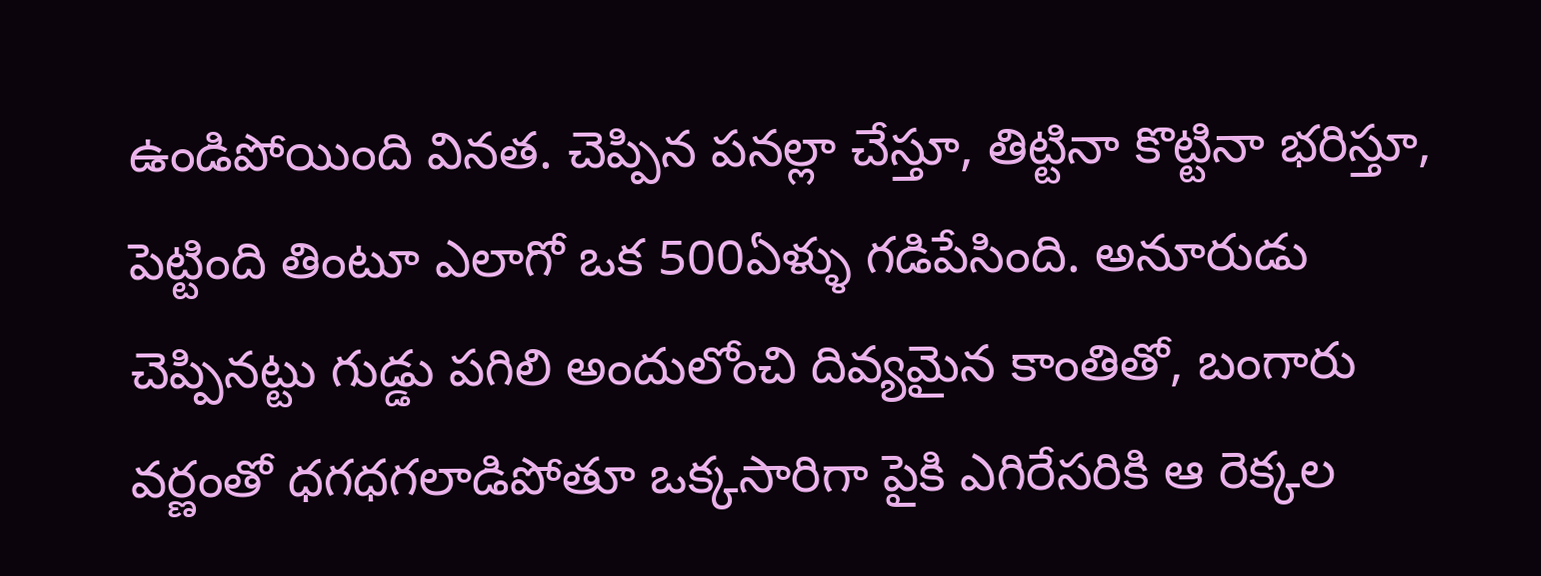ఉండిపోయింది వినత. చెప్పిన పనల్లా చేస్తూ, తిట్టినా కొట్టినా భరిస్తూ, పెట్టింది తింటూ ఎలాగో ఒక 500ఏళ్ళు గడిపేసింది. అనూరుడు చెప్పినట్టు గుడ్డు పగిలి అందులోంచి దివ్యమైన కాంతితో, బంగారు వర్ణంతో ధగధగలాడిపోతూ ఒక్కసారిగా పైకి ఎగిరేసరికి ఆ రెక్కల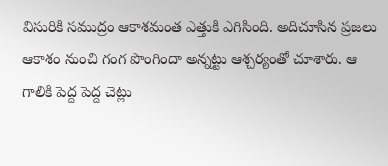విసురికి సముద్రం ఆకాశమంత ఎత్తుకి ఎగిసింది. అదిచూసిన ప్రజలు ఆకాశం నుంచి గంగ పొంగిందా అన్నట్టు ఆశ్చర్యంతో చూశారు. ఆ గాలికి పెద్ద పెద్ద చెట్లు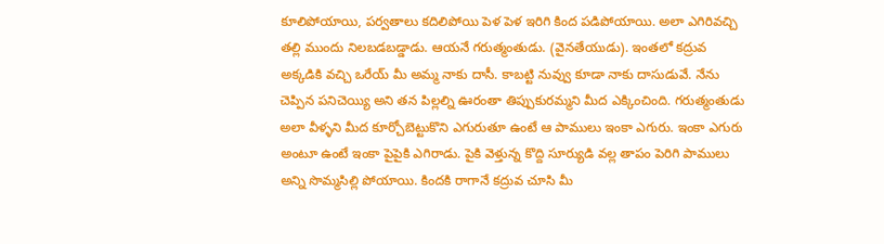కూలిపోయాయి, పర్వతాలు కదిలిపోయి పెళ పెళ ఇరిగి కింద పడిపోయాయి. అలా ఎగిరివచ్చి తల్లి ముందు నిలబడబడ్డాడు. ఆయనే గరుత్మంతుడు. (వైనతేయుడు). ఇంతలో కద్రువ అక్కడికి వచ్చి ఒరేయ్ మీ అమ్మ నాకు దాసీ. కాబట్టి నువ్వు కూడా నాకు దాసుడువే. నేను చెప్పిన పనిచెయ్యి అని తన పిల్లల్ని ఊరంతా తిప్పుకురమ్మని మీద ఎక్కించింది. గరుత్మంతుడు అలా వీళ్ళని మీద కూర్చోబెట్టుకొని ఎగురుతూ ఉంటే ఆ పాములు ఇంకా ఎగురు. ఇంకా ఎగురు అంటూ ఉంటే ఇంకా పైపైకి ఎగిరాడు. పైకి వెళ్తున్న కొద్ది సూర్యుడి వల్ల తాపం పెరిగి పాములు అన్ని సొమ్మసిల్లి పోయాయి. కిందకి రాగానే కద్రువ చూసి మీ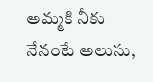అమ్మకి నీకు నేనంటే అలుసు,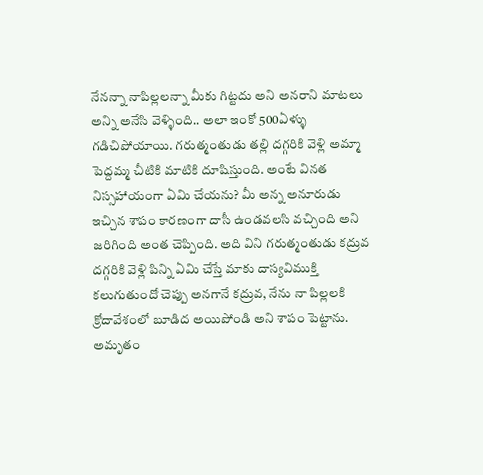నేనన్నా నాపిల్లలన్నా మీకు గిట్టదు అని అనరాని మాటలు అన్ని అనేసి వెళ్ళింది.. అలా ఇంకో 500ఏళ్ళు గడిచిపోయాయి. గరుత్మంతుడు తల్లి దగ్గరికి వెళ్లి అమ్మా పెద్దమ్మ చీటికి మాటికి దూషిస్తుంది. అంటే వినత నిస్సహాయంగా ఏమి చేయను? మీ అన్న అనూరుడు ఇచ్చిన శాపం కారణంగా దాసీ ఉండవలసి వచ్చింది అని జరిగింది అంత చెప్పింది. అది విని గరుత్మంతుడు కద్రువ దగ్గరికి వెళ్లి పిన్ని ఏమి చేస్తే మాకు దాస్యవిముక్తి కలుగుతుందో చెప్పు అనగానే కద్రువ, నేను నా పిల్లలకి క్రోదావేశంలో బూడిద అయిపోండి అని శాపం పెట్టాను. అమృతం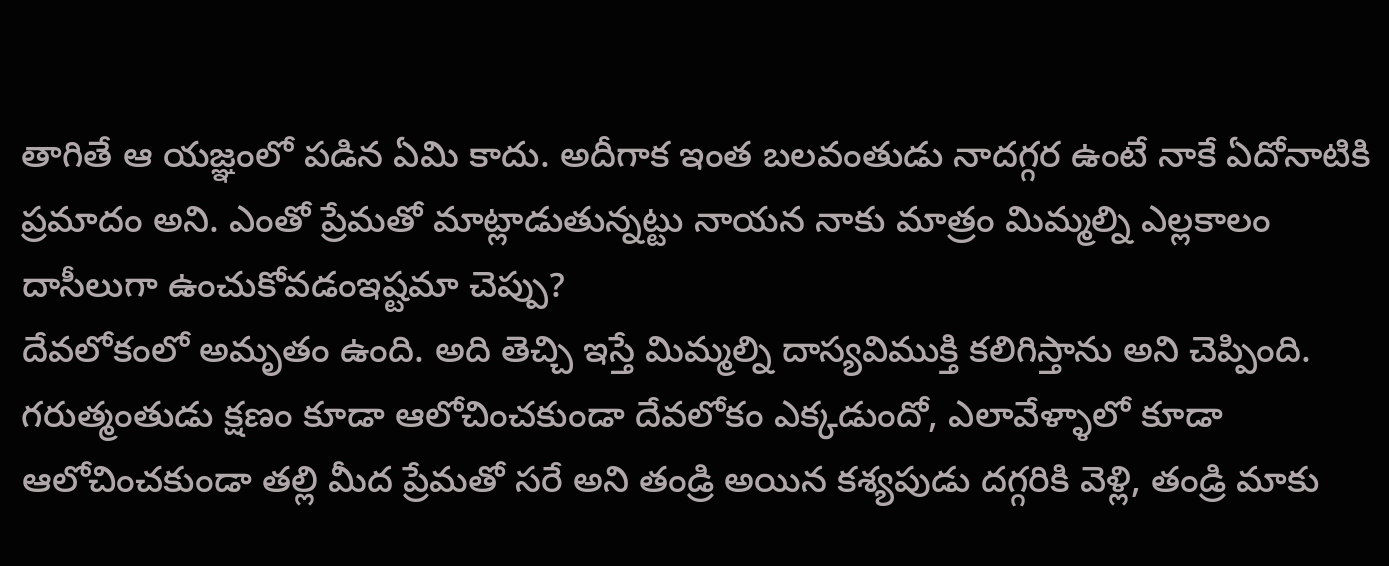తాగితే ఆ యజ్ఞంలో పడిన ఏమి కాదు. అదీగాక ఇంత బలవంతుడు నాదగ్గర ఉంటే నాకే ఏదోనాటికి ప్రమాదం అని. ఎంతో ప్రేమతో మాట్లాడుతున్నట్టు నాయన నాకు మాత్రం మిమ్మల్ని ఎల్లకాలం దాసీలుగా ఉంచుకోవడంఇష్టమా చెప్పు?
దేవలోకంలో అమృతం ఉంది. అది తెచ్చి ఇస్తే మిమ్మల్ని దాస్యవిముక్తి కలిగిస్తాను అని చెప్పింది. గరుత్మంతుడు క్షణం కూడా ఆలోచించకుండా దేవలోకం ఎక్కడుందో, ఎలావేళ్ళాలో కూడా ఆలోచించకుండా తల్లి మీద ప్రేమతో సరే అని తండ్రి అయిన కశ్యపుడు దగ్గరికి వెళ్లి, తండ్రి మాకు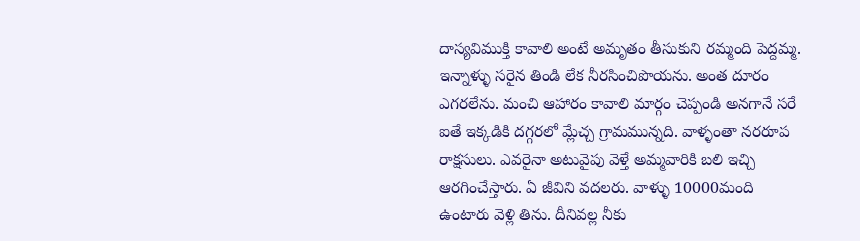దాస్యవిముక్తి కావాలి అంటే అమృతం తీసుకుని రమ్మంది పెద్దమ్మ. ఇన్నాళ్ళు సరైన తిండి లేక నీరసించిపొయను. అంత దూరం ఎగరలేను. మంచి ఆహారం కావాలి మార్గం చెప్పండి అనగానే సరే ఐతే ఇక్కడికి దగ్గరలో మ్లేచ్చ గ్రామమున్నది. వాళ్ళంతా నరరూప రాక్షసులు. ఎవరైనా అటువైపు వెళ్తే అమ్మవారికి బలి ఇచ్చి ఆరగించేస్తారు. ఏ జీవిని వదలరు. వాళ్ళు 10000మంది ఉంటారు వెళ్లి తిను. దీనివల్ల నీకు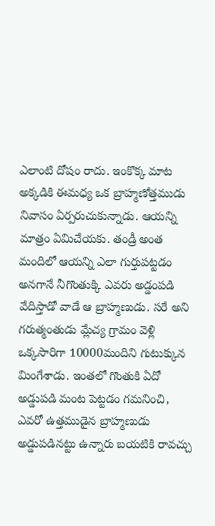ఎలాంటి దోషం రాదు. ఇంకొక్క మాట అక్కడికి ఈమధ్య ఒక బ్రాహ్మణోత్తముడు నివాసం ఏర్పరుచుకున్నాడు. ఆయన్ని మాత్రం ఏమిచేయకు. తండ్రీ అంత మందిలో ఆయన్ని ఎలా గుర్తుపట్టడం అనగానే నీగొంతుక్కి ఎవరు అడ్డంపడి వేదిస్తాడో వాడే ఆ బ్రాహ్మణుడు. సరే అని గరుత్మంతుడు మ్లేచ్య గ్రామం వెళ్లి ఒక్కసారిగా 10000మందిని గుటుక్కున మింగేశాడు. ఇంతలో గొంతుకి ఏదో అడ్డుపడి మంట పెట్టడం గమనించి, ఎవరో ఉత్తముడైన బ్రాహ్మణుడు అడ్డుపడినట్టు ఉన్నారు బయటికి రావచ్చు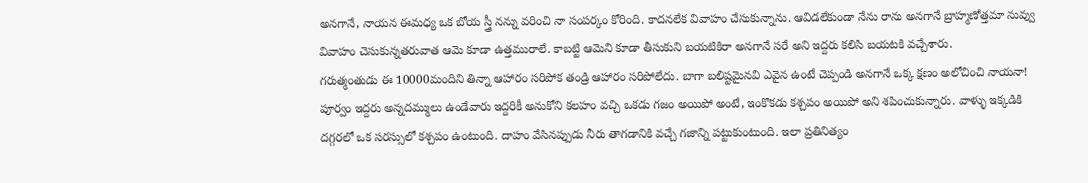అనగానే, నాయన ఈమధ్య ఒక బోయ స్త్రీ నన్ను వరించి నా సంపర్కం కోరింది. కాదనలేక వివాహం చేసుకున్నాను. ఆవిడలేకుండా నేను రాను అనగానే బ్రాహ్మణోత్తమా నువ్వు వివాహం చెసుకున్నతరువాత ఆమె కూడా ఉత్తమురాలే. కాబట్టి ఆమెని కూడా తీసుకుని బయటికిరా అనగానే సరే అని ఇద్దరు కలిసి బయటకి వచ్చేశారు.
గరుత్మంతుడు ఈ 10000మందిని తిన్నా ఆహారం సరిపోక తండ్రి ఆహారం సరిపోలేదు. బాగా బలిష్టమైనవి ఎవైన ఉంటే చెప్పండి అనగానే ఒక్క క్షణం అలోచించి నాయనా! పూర్వం ఇద్దరు అన్నదమ్ములు ఉండేవారు ఇద్దరికీ అనుకోని కలహం వచ్చి ఒకడు గజం అయిపో అంటే, ఇంకొకడు కశ్చపం అయిపో అని శపించుకున్నారు. వాళ్ళు ఇక్కడికి దగ్గరలో ఒక సరస్సులో కశ్చపం ఉంటుంది. దాహం వేసినప్పుడు నీరు తాగడానికి వచ్చే గజాన్ని పట్టుకుంటుంది. ఇలా ప్రతినిత్యం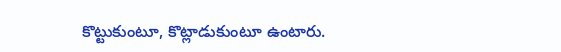కొట్టుకుంటూ, కొట్లాడుకుంటూ ఉంటారు.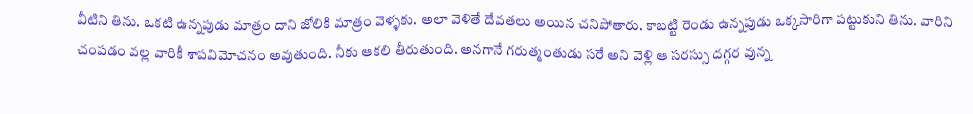వీటిని తిను. ఒకటి ఉన్నపుడు మాత్రం దాని జోలికి మాత్రం వెళ్ళకు. అలా వెళితే దేవతలు అయిన చనిపోతారు. కాబట్టి రెండు ఉన్నపుడు ఒక్కసారిగా పట్టుకుని తిను. వారిని చంపడం వల్ల వారికీ శాపవిమోచనం అవుతుంది. నీకు ఆకలి తీరుతుంది. అనగానే గరుత్మంతుడు సరే అని వెళ్లి ఆ సరస్సు దగ్గర వున్న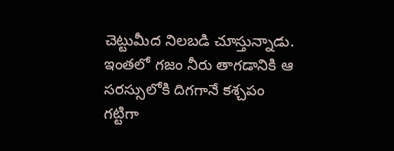చెట్టుమీద నిలబడి చూస్తున్నాడు. ఇంతలో గజం నీరు తాగడానికి ఆ సరస్సులోకి దిగగానే కశ్చపం గట్టిగా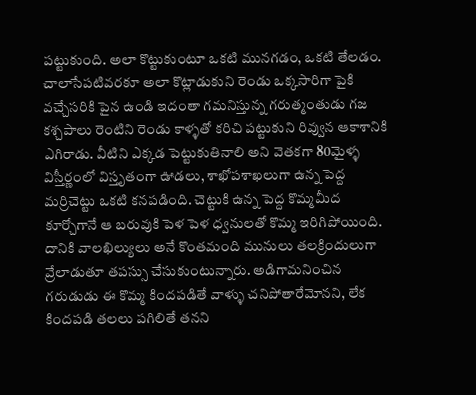పట్టుకుంది. అలా కొట్టుకుంటూ ఒకటి మునగడం, ఒకటి తేలడం. చాలాసేపటివరకూ అలా కొట్లాడుకుని రెండు ఒక్కసారిగా పైకి వచ్చేసరికి పైన ఉండి ఇదంతా గమనిస్తున్న గరుత్మంతుడు గజ కశ్చపాలు రెంటిని రెండు కాళ్ళతో కరిచి పట్టుకుని రివ్వున ఆకాశానికి ఎగిరాడు. వీటిని ఎక్కడ పెట్టుకుతినాలి అని వెతకగా 80మైళ్ళ విస్తీర్ణంలో విస్తృతంగా ఊడలు, శాఖోపశాఖలుగా ఉన్న పెద్ద మర్రిచెట్టు ఒకటి కనపడింది. చెట్టుకి ఉన్న పెద్ద కొమ్మమీద కూర్చోగానే ఆ బరువుకి పెళ పెళ ధ్వనులతో కొమ్మ ఇరిగిపోయింది. దానికి వాలఖిల్యులు అనే కొంతమంది మునులు తలక్రిందులుగా వ్రేలాడుతూ తపస్సు చేసుకుంటున్నారు. అడిగామనించిన గరుడుడు ఈ కొమ్మ కిందపడితే వాళ్ళు చనిపోతారేమోనని, లేక కిందపడి తలలు పగిలితే తనని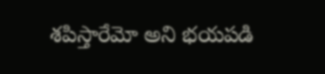శపిస్తారేమో అని భయపడి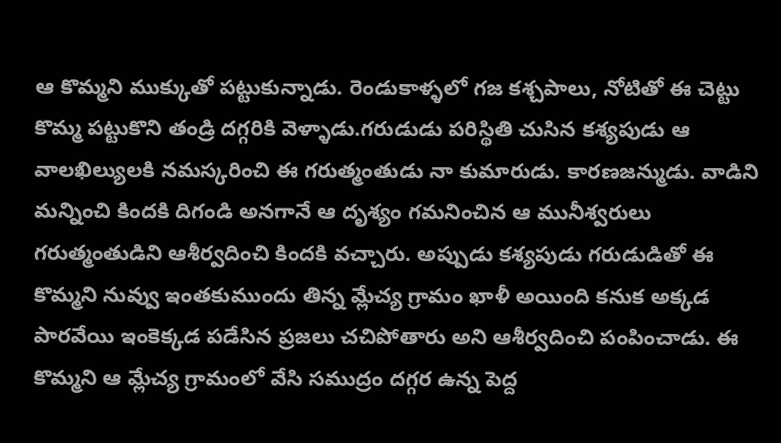ఆ కొమ్మని ముక్కుతో పట్టుకున్నాడు. రెండుకాళ్ళలో గజ కశ్చపాలు, నోటితో ఈ చెట్టు కొమ్మ పట్టుకొని తండ్రి దగ్గరికి వెళ్ళాడు.గరుడుడు పరిస్థితి చుసిన కశ్యపుడు ఆ వాలఖిల్యులకి నమస్కరించి ఈ గరుత్మంతుడు నా కుమారుడు. కారణజన్ముడు. వాడిని మన్నించి కిందకి దిగండి అనగానే ఆ దృశ్యం గమనించిన ఆ మునీశ్వరులు గరుత్మంతుడిని ఆశీర్వదించి కిందకి వచ్చారు. అప్పుడు కశ్యపుడు గరుడుడితో ఈ కొమ్మని నువ్వు ఇంతకుముందు తిన్న మ్లేచ్య గ్రామం ఖాళీ అయింది కనుక అక్కడ పారవేయి ఇంకెక్కడ పడేసిన ప్రజలు చచిపోతారు అని ఆశీర్వదించి పంపించాడు. ఈ కొమ్మని ఆ మ్లేచ్య గ్రామంలో వేసి సముద్రం దగ్గర ఉన్న పెద్ద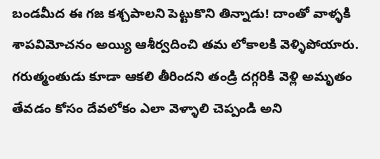బండమీద ఈ గజ కశ్చపాలని పెట్టుకొని తిన్నాడు! దాంతో వాళ్ళకి శాపవిమోచనం అయ్యి ఆశీర్వదించి తమ లోకాలకి వెళ్ళిపోయారు. గరుత్మంతుడు కూడా ఆకలి తీరిందని తండ్రి దగ్గరికి వెళ్లి అమృతం తేవడం కోసం దేవలోకం ఎలా వెళ్ళాలి చెప్పండి అని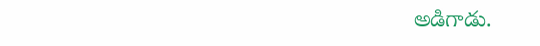అడిగాడు.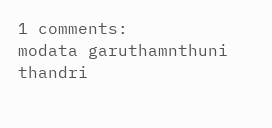1 comments:
modata garuthamnthuni thandri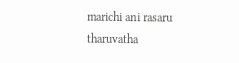marichi ani rasaru tharuvatha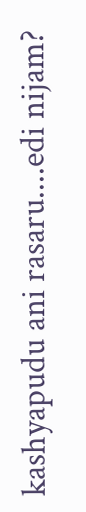kashyapudu ani rasaru....edi nijam?